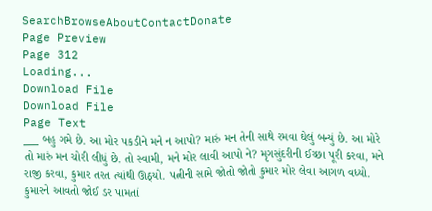SearchBrowseAboutContactDonate
Page Preview
Page 312
Loading...
Download File
Download File
Page Text
___ બહુ ગમે છે. આ મોર પકડીને મને ન આપો? મારું મન તેની સાથે રમવા ઘેલું બન્યું છે. આ મોરે તો મારું મન ચોરી લીધું છે. તો સ્વામી, મને મોર લાવી આપો ને? મૃગસુંદરીની ઈચ્છા પૂરી કરવા, મને રાજી કરવા, કુમાર તરત ત્યાંથી ઊઠ્યો. પત્નીની સામે જોતો જોતો કુમાર મોર લેવા આગળ વધ્યો. કુમારને આવતો જોઈ ડર પામતાં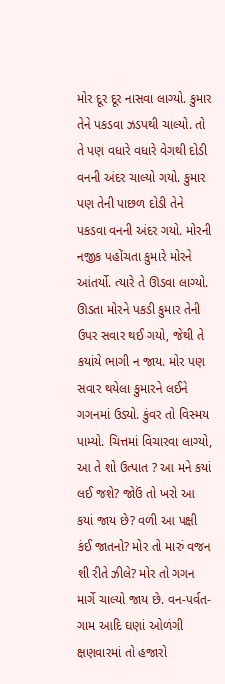મોર દૂર દૂર નાસવા લાગ્યો. કુમાર તેને પકડવા ઝડપથી ચાલ્યો. તો તે પણ વધારે વધારે વેગથી દોડી વનની અંદર ચાલ્યો ગયો. કુમાર પણ તેની પાછળ દોડી તેને પકડવા વનની અંદર ગયો. મોરની નજીક પહોંચતા કુમારે મોરને આંતર્યો. ત્યારે તે ઊડવા લાગ્યો. ઊડતા મોરને પકડી કુમાર તેની ઉપર સવાર થઈ ગયો, જેથી તે કયાંયે ભાગી ન જાય. મોર પણ સવાર થયેલા કુમારને લઈને ગગનમાં ઉડ્યો. કુંવર તો વિસ્મય પામ્યો. ચિત્તમાં વિચારવા લાગ્યો, આ તે શો ઉત્પાત ? આ મને કયાં લઈ જશે? જોઉં તો ખરો આ કયાં જાય છે? વળી આ પક્ષી કંઈ જાતનો? મોર તો મારું વજન શી રીતે ઝીલે? મોર તો ગગન માર્ગે ચાલ્યો જાય છે. વન-પર્વત-ગામ આદિ ઘણાં ઓળંગી ક્ષણવારમાં તો હજારો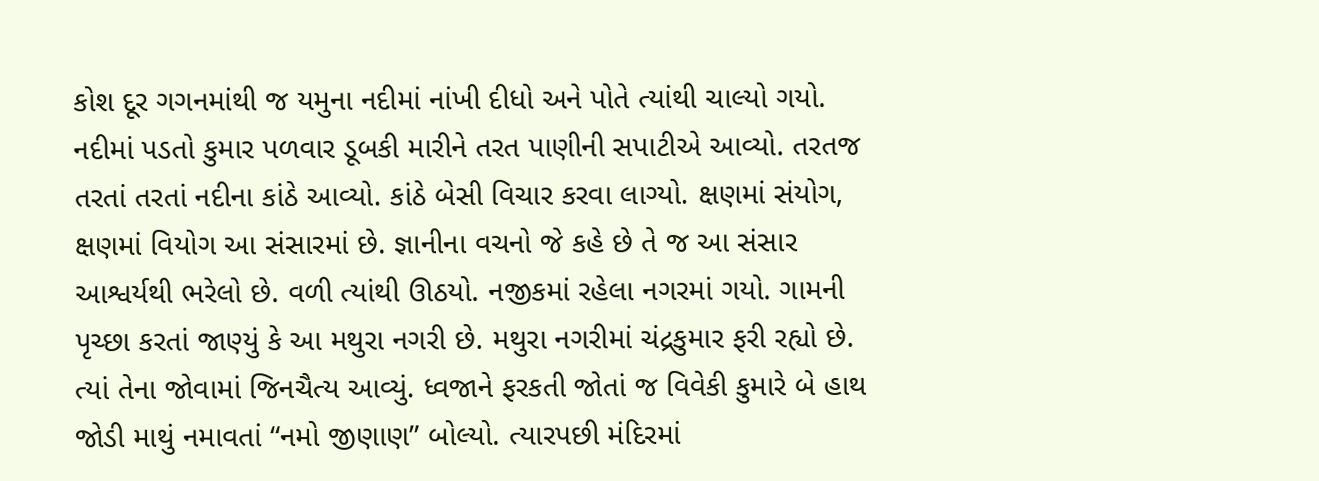કોશ દૂર ગગનમાંથી જ યમુના નદીમાં નાંખી દીધો અને પોતે ત્યાંથી ચાલ્યો ગયો. નદીમાં પડતો કુમાર પળવાર ડૂબકી મારીને તરત પાણીની સપાટીએ આવ્યો. તરતજ તરતાં તરતાં નદીના કાંઠે આવ્યો. કાંઠે બેસી વિચાર કરવા લાગ્યો. ક્ષણમાં સંયોગ, ક્ષણમાં વિયોગ આ સંસારમાં છે. જ્ઞાનીના વચનો જે કહે છે તે જ આ સંસાર આશ્વર્યથી ભરેલો છે. વળી ત્યાંથી ઊઠયો. નજીકમાં રહેલા નગરમાં ગયો. ગામની પૃચ્છા કરતાં જાણ્યું કે આ મથુરા નગરી છે. મથુરા નગરીમાં ચંદ્રકુમાર ફરી રહ્યો છે. ત્યાં તેના જોવામાં જિનચૈત્ય આવ્યું. ધ્વજાને ફરકતી જોતાં જ વિવેકી કુમારે બે હાથ જોડી માથું નમાવતાં “નમો જીણાણ” બોલ્યો. ત્યારપછી મંદિરમાં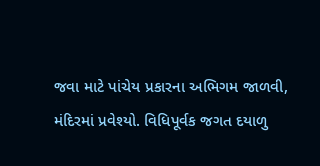જવા માટે પાંચેય પ્રકારના અભિગમ જાળવી, મંદિરમાં પ્રવેશ્યો. વિધિપૂર્વક જગત દયાળુ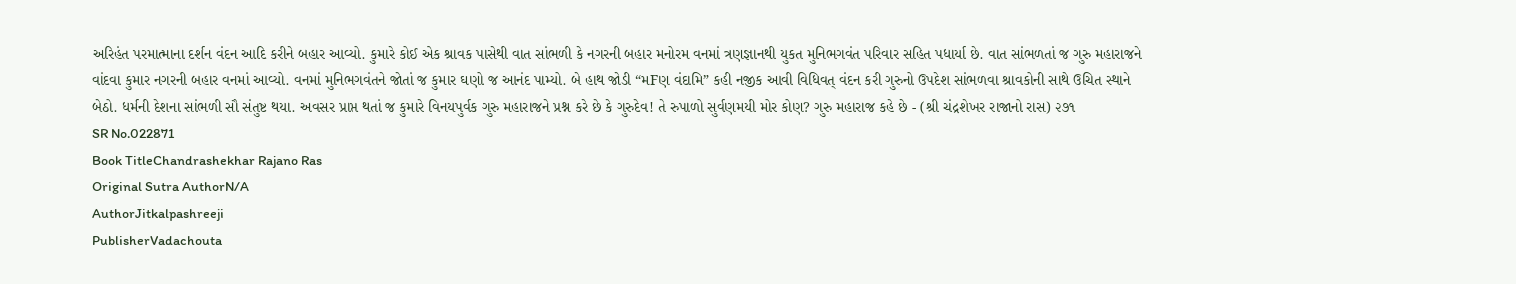અરિહંત પરમાત્માના દર્શન વંદન આદિ કરીને બહાર આવ્યો. કુમારે કોઈ એક શ્રાવક પાસેથી વાત સાંભળી કે નગરની બહાર મનોરમ વનમાં ત્રણજ્ઞાનથી યુકત મુનિભગવંત પરિવાર સહિત પધાર્યા છે. વાત સાંભળતાં જ ગુરુ મહારાજને વાંદવા કુમાર નગરની બહાર વનમાં આવ્યો. વનમાં મુનિભગવંતને જોતાં જ કુમાર ઘણો જ આનંદ પામ્યો. બે હાથ જોડી “મFણ વંદામિ” કહી નજીક આવી વિધિવત્ વંદન કરી ગુરુનો ઉપદેશ સાંભળવા શ્રાવકોની સાથે ઉચિત સ્થાને બેઠો. ધર્મની દેશના સાંભળી સૌ સંતુષ્ટ થયા. અવસર પ્રાપ્ત થતાં જ કુમારે વિનયપુર્વક ગુરુ મહારાજને પ્રશ્ન કરે છે કે ગુરુદેવ! તે રુપાળો સુર્વણમયી મોર કોણ? ગુરુ મહારાજ કહે છે - (શ્રી ચંદ્રશેખર રાજાનો રાસ) ૨૭૧
SR No.022871
Book TitleChandrashekhar Rajano Ras
Original Sutra AuthorN/A
AuthorJitkalpashreeji
PublisherVadachouta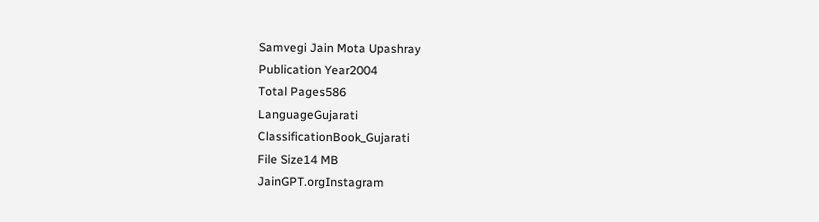Samvegi Jain Mota Upashray
Publication Year2004
Total Pages586
LanguageGujarati
ClassificationBook_Gujarati
File Size14 MB
JainGPT.orgInstagram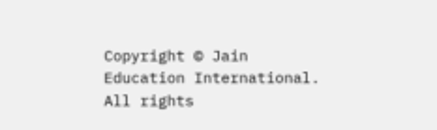Copyright © Jain Education International. All rights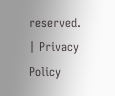reserved. | Privacy Policy